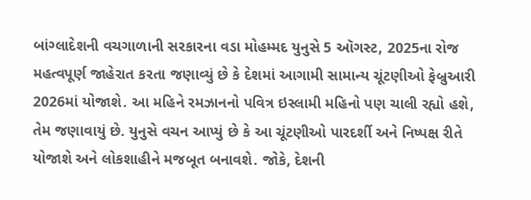બાંગ્લાદેશની વચગાળાની સરકારના વડા મોહમ્મદ યુનુસે 5 ઑગસ્ટ, 2025ના રોજ મહત્વપૂર્ણ જાહેરાત કરતા જણાવ્યું છે કે દેશમાં આગામી સામાન્ય ચૂંટણીઓ ફેબ્રુઆરી 2026માં યોજાશે. આ મહિને રમઝાનનો પવિત્ર ઇસ્લામી મહિનો પણ ચાલી રહ્યો હશે, તેમ જણાવાયું છે. યુનુસે વચન આપ્યું છે કે આ ચૂંટણીઓ પારદર્શી અને નિષ્પક્ષ રીતે યોજાશે અને લોકશાહીને મજબૂત બનાવશે. જોકે, દેશની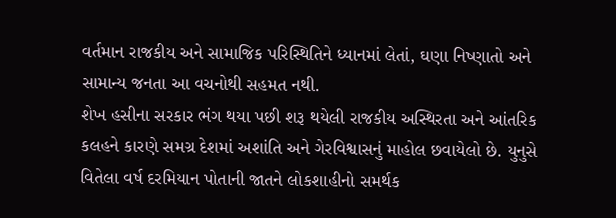વર્તમાન રાજકીય અને સામાજિક પરિસ્થિતિને ધ્યાનમાં લેતાં, ઘણા નિષ્ણાતો અને સામાન્ય જનતા આ વચનોથી સહમત નથી.
શેખ હસીના સરકાર ભંગ થયા પછી શરૂ થયેલી રાજકીય અસ્થિરતા અને આંતરિક કલહને કારણે સમગ્ર દેશમાં અશાંતિ અને ગેરવિશ્વાસનું માહોલ છવાયેલો છે. યુનુસે વિતેલા વર્ષ દરમિયાન પોતાની જાતને લોકશાહીનો સમર્થક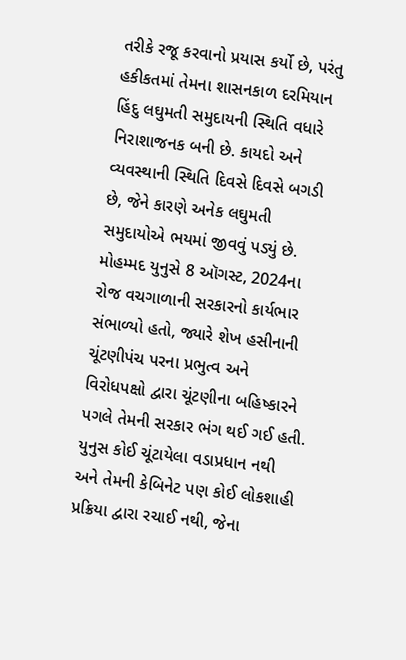તરીકે રજૂ કરવાનો પ્રયાસ કર્યો છે, પરંતુ હકીકતમાં તેમના શાસનકાળ દરમિયાન હિંદુ લઘુમતી સમુદાયની સ્થિતિ વધારે નિરાશાજનક બની છે. કાયદો અને વ્યવસ્થાની સ્થિતિ દિવસે દિવસે બગડી છે, જેને કારણે અનેક લઘુમતી સમુદાયોએ ભયમાં જીવવું પડ્યું છે.
મોહમ્મદ યુનુસે 8 ઑગસ્ટ, 2024ના રોજ વચગાળાની સરકારનો કાર્યભાર સંભાળ્યો હતો, જ્યારે શેખ હસીનાની ચૂંટણીપંચ પરના પ્રભુત્વ અને વિરોધપક્ષો દ્વારા ચૂંટણીના બહિષ્કારને પગલે તેમની સરકાર ભંગ થઈ ગઈ હતી. યુનુસ કોઈ ચૂંટાયેલા વડાપ્રધાન નથી અને તેમની કેબિનેટ પણ કોઈ લોકશાહી પ્રક્રિયા દ્વારા રચાઈ નથી, જેના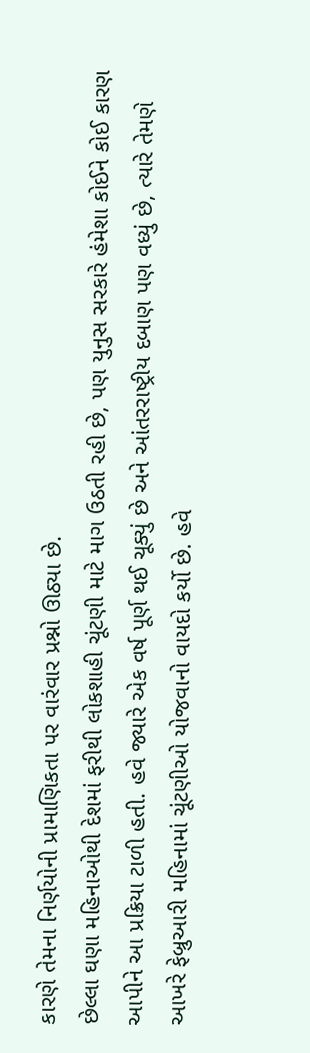કારણે તેમના નિર્ણયોની પ્રામાણિકતા પર વારંવાર પ્રશ્નો ઊઠ્યા છે.
છેલ્લા ઘણા મહિનાઓથી દેશમાં ફરીથી લોકશાહી ચૂંટણી માટે માગ ઉઠતી રહી છે, પણ યુનુસ સરકારે હંમેશા કોઈને કોઈ કારણ આપીને આ પ્રક્રિયા ટાળી હતી. હવે જ્યારે એક વર્ષ પૂર્ણ થઈ ચૂક્યું છે અને આંતરરાષ્ટ્રીય દબાણ પણ વધ્યું છે, ત્યારે તેમણે આખરે ફેબ્રુઆરી મહિનામાં ચૂંટણીઓ યોજવાનો વાયદો કર્યો છે. હવે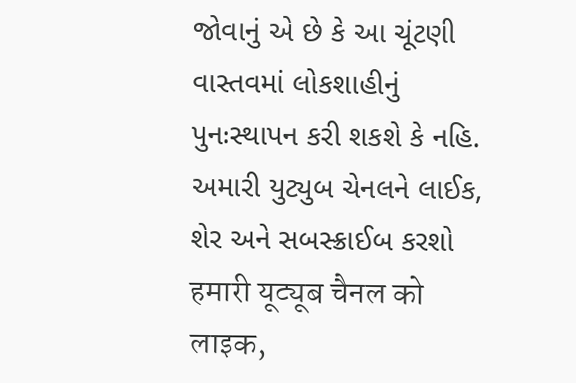જોવાનું એ છે કે આ ચૂંટણી વાસ્તવમાં લોકશાહીનું પુનઃસ્થાપન કરી શકશે કે નહિ.
અમારી યુટ્યુબ ચેનલને લાઈક, શેર અને સબસ્ક્રાઈબ કરશો
हमारी यूट्यूब चैनल को लाइक,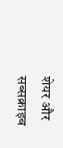शेयर और सब्सक्राइब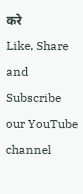करे
Like, Share and Subscribe our YouTube channel